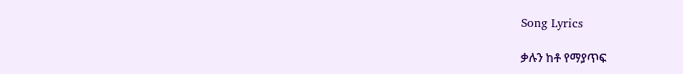Song Lyrics

ቃሉን ከቶ የማያጥፍ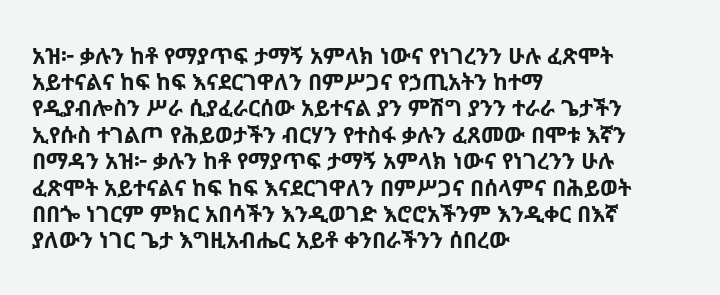አዝ፦ ቃሉን ከቶ የማያጥፍ ታማኝ አምላክ ነውና የነገረንን ሁሉ ፈጽሞት አይተናልና ከፍ ከፍ እናደርገዋለን በምሥጋና የኃጢአትን ከተማ የዲያብሎስን ሥራ ሲያፈራርሰው አይተናል ያን ምሽግ ያንን ተራራ ጌታችን ኢየሱስ ተገልጦ የሕይወታችን ብርሃን የተስፋ ቃሉን ፈጸመው በሞቱ እኛን በማዳን አዝ፦ ቃሉን ከቶ የማያጥፍ ታማኝ አምላክ ነውና የነገረንን ሁሉ ፈጽሞት አይተናልና ከፍ ከፍ እናደርገዋለን በምሥጋና በሰላምና በሕይወት በበጐ ነገርም ምክር አበሳችን እንዲወገድ እሮሮአችንም እንዲቀር በእኛ ያለውን ነገር ጌታ እግዚአብሔር አይቶ ቀንበራችንን ሰበረው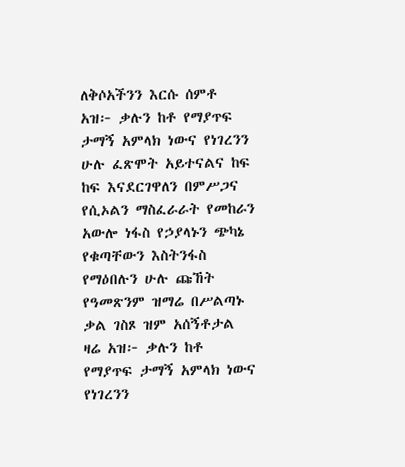ለቅሶአችንን እርሱ ሰምቶ አዝ፦ ቃሉን ከቶ የማያጥፍ ታማኝ አምላክ ነውና የነገረንን ሁሉ ፈጽሞት አይተናልና ከፍ ከፍ እናደርገዋለን በምሥጋና የሲኦልን ማስፈራራት የመከራን አውሎ ነፋስ የኃያላኑን ጭካኔ የቁጣቸውን እስትንፋስ የማዕበሉን ሁሉ ጩኸት የዓመጽንም ዝማሬ በሥልጣኑ ቃል ገስጾ ዝም አሰኝቶታል ዛሬ አዝ፦ ቃሉን ከቶ የማያጥፍ ታማኝ አምላክ ነውና የነገረንን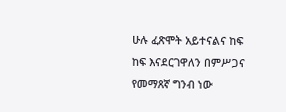ሁሉ ፈጽሞት አይተናልና ከፍ ከፍ እናደርገዋለን በምሥጋና የመማጸኛ ግንብ ነው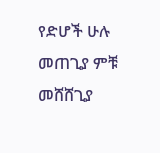የድሆች ሁሉ መጠጊያ ምቹ መሸሸጊያ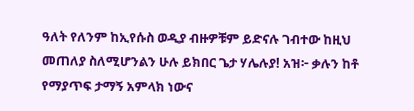ዓለት የለንም ከኢየሱስ ወዲያ ብዙዎቹም ይድናሉ ገብተው ከዚህ መጠለያ ስለሚሆንልን ሁሉ ይክበር ጌታ ሃሌሉያ! አዝ፦ ቃሉን ከቶ የማያጥፍ ታማኝ አምላክ ነውና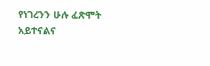የነገረንን ሁሉ ፈጽሞት አይተናልና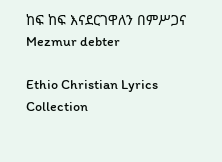ከፍ ከፍ እናደርገዋለን በምሥጋና
Mezmur debter

Ethio Christian Lyrics Collection